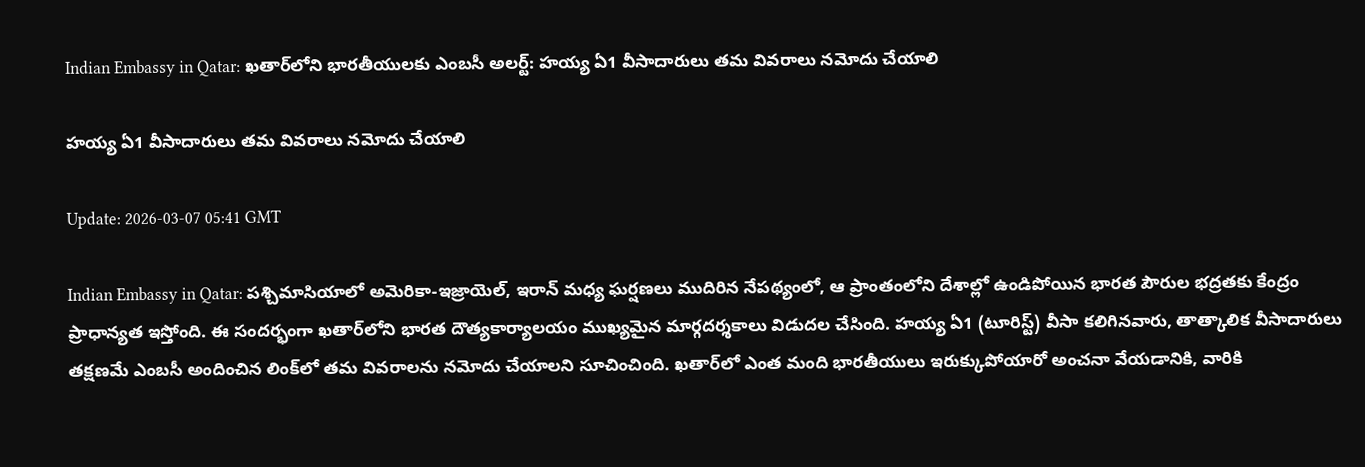Indian Embassy in Qatar: ఖతార్‌లోని భారతీయులకు ఎంబసీ అలర్ట్: హయ్య ఏ1 వీసాదారులు తమ వివరాలు నమోదు చేయాలి

హయ్య ఏ1 వీసాదారులు తమ వివరాలు నమోదు చేయాలి

Update: 2026-03-07 05:41 GMT

Indian Embassy in Qatar: పశ్చిమాసియాలో అమెరికా-ఇజ్రాయెల్‌, ఇరాన్‌ మధ్య ఘర్షణలు ముదిరిన నేపథ్యంలో, ఆ ప్రాంతంలోని దేశాల్లో ఉండిపోయిన భారత పౌరుల భద్రతకు కేంద్రం ప్రాధాన్యత ఇస్తోంది. ఈ సందర్భంగా ఖతార్‌లోని భారత దౌత్యకార్యాలయం ముఖ్యమైన మార్గదర్శకాలు విడుదల చేసింది. హయ్య ఏ1 (టూరిస్ట్‌) వీసా కలిగినవారు, తాత్కాలిక వీసాదారులు తక్షణమే ఎంబసీ అందించిన లింక్‌లో తమ వివరాలను నమోదు చేయాలని సూచించింది. ఖతార్‌లో ఎంత మంది భారతీయులు ఇరుక్కుపోయారో అంచనా వేయడానికి, వారికి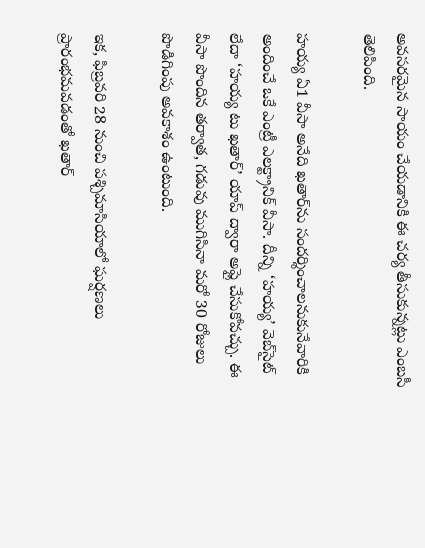అవసరమైన సాయం చేయడానికి ఈ చర్య తీసుకున్నట్లు ఎంబసీ తెలిపింది.

హయ్య ఏ1 వీసా అనేది ఖతార్‌ను సందర్శించాలనుకునేవారికి అందించే ఒకే ఎంట్రీ ఎలక్ట్రానిక్‌ వీసా. దీన్ని ‘హయ్య’ వెబ్‌సైట్‌ లేదా ‘హయ్య టు ఖతార్‌’ యాప్‌ ద్వారా అప్లై చేసుకోవచ్చు. ఈ వీసా పొందిన తర్వాత, గడువు ముగిసినా మరో 30 రోజులు పొడిగింపు అవకాశం ఉంటుంది.

ఇక, ఫిబ్రవరి 28 నుంచి పశ్చిమాసియాలో ఘర్షణలు ప్రారంభమవడంతో ఖతార్‌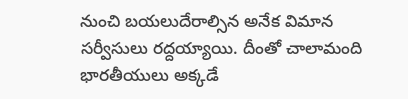నుంచి బయలుదేరాల్సిన అనేక విమాన సర్వీసులు రద్దయ్యాయి. దీంతో చాలామంది భారతీయులు అక్కడే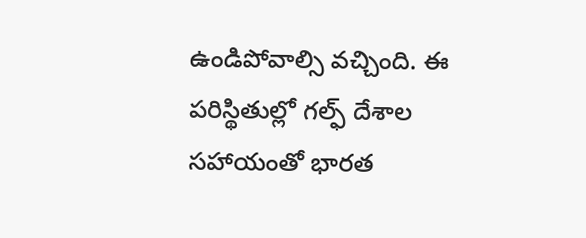ఉండిపోవాల్సి వచ్చింది. ఈ పరిస్థితుల్లో గల్ఫ్‌ దేశాల సహాయంతో భారత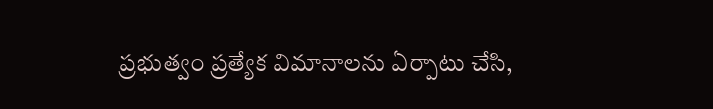ప్రభుత్వం ప్రత్యేక విమానాలను ఏర్పాటు చేసి,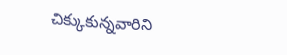చిక్కుకున్నవారిని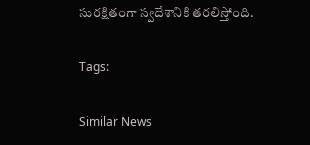సురక్షితంగా స్వదేశానికి తరలిస్తోంది.

Tags:

Similar News